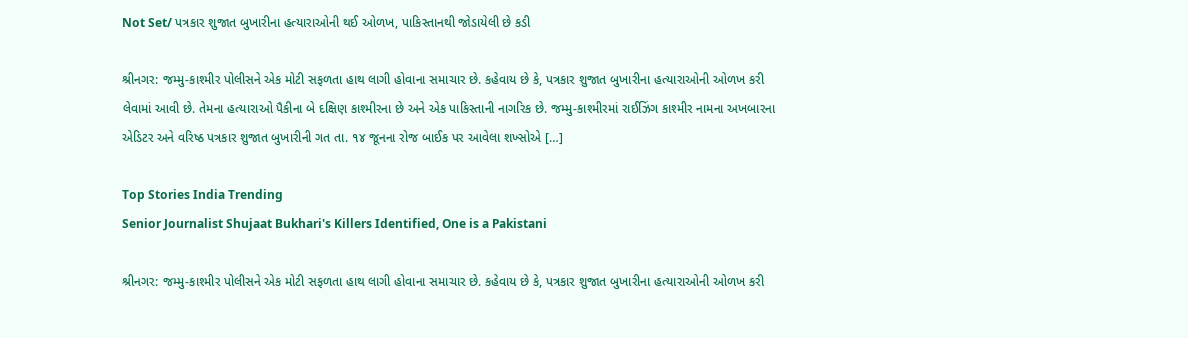Not Set/ પત્રકાર શુજાત બુખારીના હત્યારાઓની થઈ ઓળખ, પાકિસ્તાનથી જોડાયેલી છે કડી

શ્રીનગર: જમ્મુ-કાશ્મીર પોલીસને એક મોટી સફળતા હાથ લાગી હોવાના સમાચાર છે. કહેવાય છે કે, પત્રકાર શુજાત બુખારીના હત્યારાઓની ઓળખ કરી લેવામાં આવી છે. તેમના હત્યારાઓ પૈકીના બે દક્ષિણ કાશ્મીરના છે અને એક પાકિસ્તાની નાગરિક છે. જમ્મુ-કાશ્મીરમાં રાઈઝિંગ કાશ્મીર નામના અખબારના એડિટર અને વરિષ્ઠ પત્રકાર શુજાત બુખારીની ગત તા. ૧૪ જૂનના રોજ બાઈક પર આવેલા શખ્સોએ […]

Top Stories India Trending
Senior Journalist Shujaat Bukhari's Killers Identified, One is a Pakistani

શ્રીનગર: જમ્મુ-કાશ્મીર પોલીસને એક મોટી સફળતા હાથ લાગી હોવાના સમાચાર છે. કહેવાય છે કે, પત્રકાર શુજાત બુખારીના હત્યારાઓની ઓળખ કરી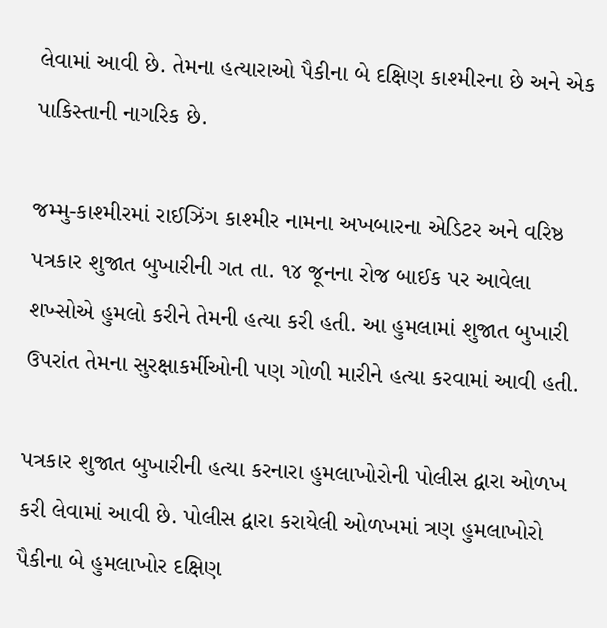લેવામાં આવી છે. તેમના હત્યારાઓ પૈકીના બે દક્ષિણ કાશ્મીરના છે અને એક પાકિસ્તાની નાગરિક છે.

જમ્મુ-કાશ્મીરમાં રાઈઝિંગ કાશ્મીર નામના અખબારના એડિટર અને વરિષ્ઠ પત્રકાર શુજાત બુખારીની ગત તા. ૧૪ જૂનના રોજ બાઈક પર આવેલા શખ્સોએ હુમલો કરીને તેમની હત્યા કરી હતી. આ હુમલામાં શુજાત બુખારી ઉપરાંત તેમના સુરક્ષાકર્મીઓની પણ ગોળી મારીને હત્યા કરવામાં આવી હતી.

પત્રકાર શુજાત બુખારીની હત્યા કરનારા હુમલાખોરોની પોલીસ દ્વારા ઓળખ કરી લેવામાં આવી છે. પોલીસ દ્વારા કરાયેલી ઓળખમાં ત્રણ હુમલાખોરો પૈકીના બે હુમલાખોર દક્ષિણ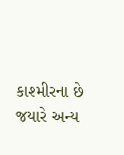કાશ્મીરના છે જયારે અન્ય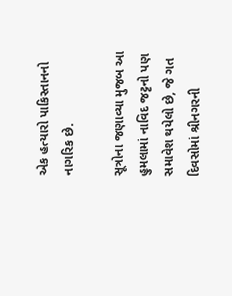એક હત્યારો પાકિસ્તાનનો નાગરિક છે.

સૂત્રોના જણાવ્યા મુજબ આ હુમલામાં નાવિદ જટ્ટનો પણ સમાવેશ થયેલો છે, જે ગત દિવસોમાં શ્રીનગરની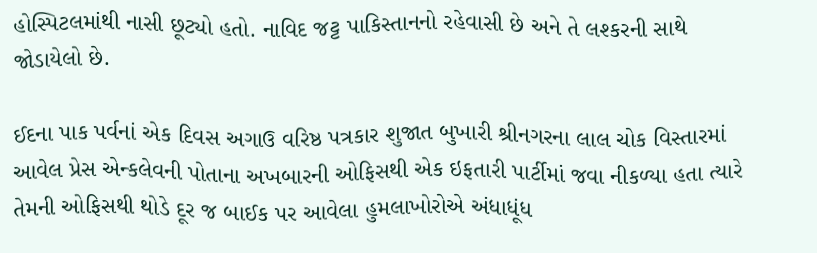હોસ્પિટલમાંથી નાસી છૂટ્યો હતો. નાવિદ જટ્ટ પાકિસ્તાનનો રહેવાસી છે અને તે લશ્કરની સાથે જોડાયેલો છે.

ઈદના પાક પર્વનાં એક દિવસ અગાઉ વરિષ્ઠ પત્રકાર શુજાત બુખારી શ્રીનગરના લાલ ચોક વિસ્તારમાં આવેલ પ્રેસ એન્કલેવની પોતાના અખબારની ઓફિસથી એક ઇફતારી પાર્ટીમાં જવા નીકળ્યા હતા ત્યારે તેમની ઓફિસથી થોડે દૂર જ બાઈક પર આવેલા હુમલાખોરોએ અંધાધૂંધ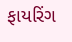ફાયરિંગ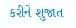કરીને શુજાત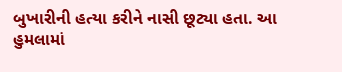બુખારીની હત્યા કરીને નાસી છૂટ્યા હતા. આ હુમલામાં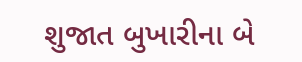શુજાત બુખારીના બે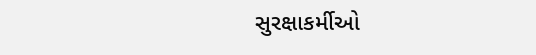સુરક્ષાકર્મીઓ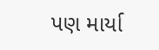પણ માર્યા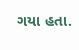ગયા હતા.